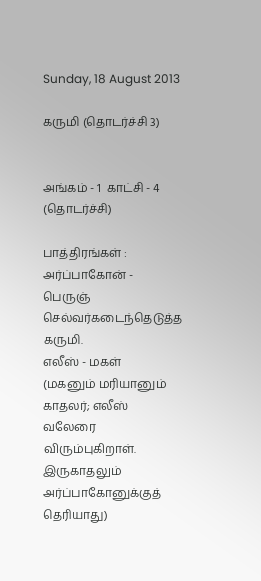Sunday, 18 August 2013

கருமி (தொடர்ச்சி 3)


அங்கம் - 1  காட்சி - 4  (தொடர்ச்சி)

பாத்திரங்கள் :
அர்ப்பாகோன் - பெருஞ் செல்வர்கடைந்தெடுத்த கருமி.
எலீஸ் - மகள்
(மகனும் மரியானும் காதலர்; எலீஸ் வலேரை விரும்புகிறாள். இருகாதலும் அர்ப்பாகோனுக்குத் தெரியாது)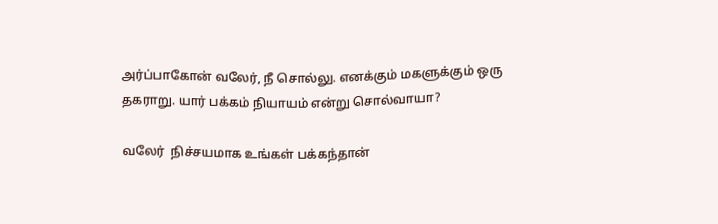அர்ப்பாகோன் வலேர், நீ சொல்லு. எனக்கும் மகளுக்கும் ஒரு தகராறு. யார் பக்கம் நியாயம் என்று சொல்வாயா?

வலேர்  நிச்சயமாக உங்கள் பக்கந்தான்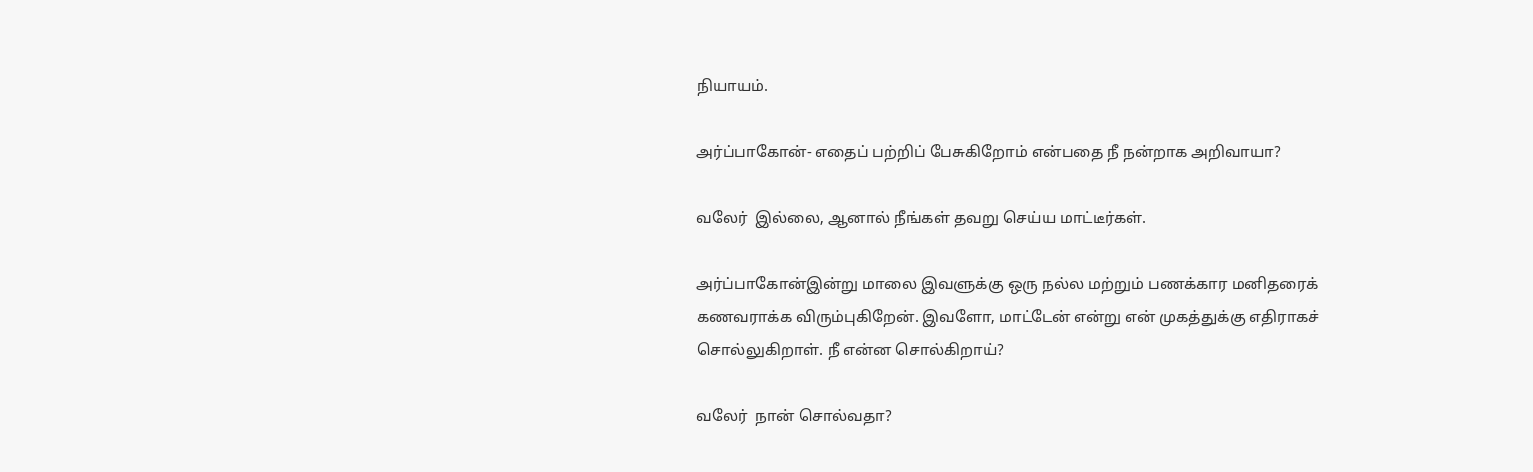நியாயம்.

அர்ப்பாகோன்- எதைப் பற்றிப் பேசுகிறோம் என்பதை நீ நன்றாக அறிவாயா?

வலேர்  இல்லை, ஆனால் நீங்கள் தவறு செய்ய மாட்டீர்கள்.

அர்ப்பாகோன்இன்று மாலை இவளுக்கு ஒரு நல்ல மற்றும் பணக்கார மனிதரைக் கணவராக்க விரும்புகிறேன். இவளோ, மாட்டேன் என்று என் முகத்துக்கு எதிராகச் சொல்லுகிறாள். நீ என்ன சொல்கிறாய்?

வலேர்  நான் சொல்வதா?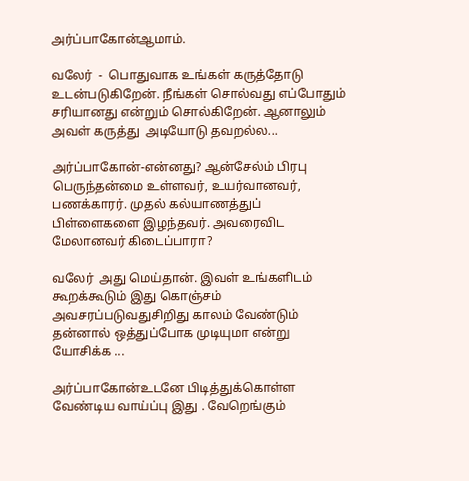அர்ப்பாகோன்ஆமாம்.

வலேர்  -  பொதுவாக உங்கள் கருத்தோடு உடன்படுகிறேன். நீங்கள் சொல்வது எப்போதும் சரியானது என்றும் சொல்கிறேன். ஆனாலும் அவள் கருத்து  அடியோடு தவறல்ல...

அர்ப்பாகோன்-என்னது? ஆன்சேல்ம் பிரபு பெருந்தன்மை உள்ளவர், உயர்வானவர், பணக்காரர். முதல் கல்யாணத்துப் பிள்ளைகளை இழந்தவர். அவரைவிட மேலானவர் கிடைப்பாரா?

வலேர்  அது மெய்தான். இவள் உங்களிடம் கூறக்கூடும் இது கொஞ்சம் அவசரப்படுவதுசிறிது காலம் வேண்டும் தன்னால் ஒத்துப்போக முடியுமா என்று யோசிக்க ...

அர்ப்பாகோன்உடனே பிடித்துக்கொள்ள வேண்டிய வாய்ப்பு இது . வேறெங்கும்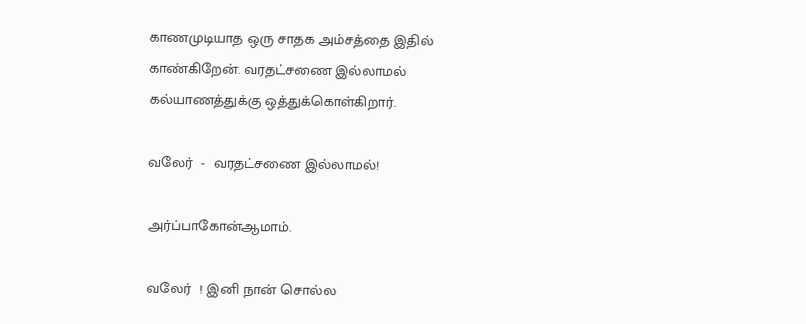காணமுடியாத ஒரு சாதக அம்சத்தை இதில் காண்கிறேன். வரதட்சணை இல்லாமல் கல்யாணத்துக்கு ஒத்துக்கொள்கிறார்.

வலேர்  -  வரதட்சணை இல்லாமல்!

அர்ப்பாகோன்ஆமாம்.

வலேர்  ! இனி நான் சொல்ல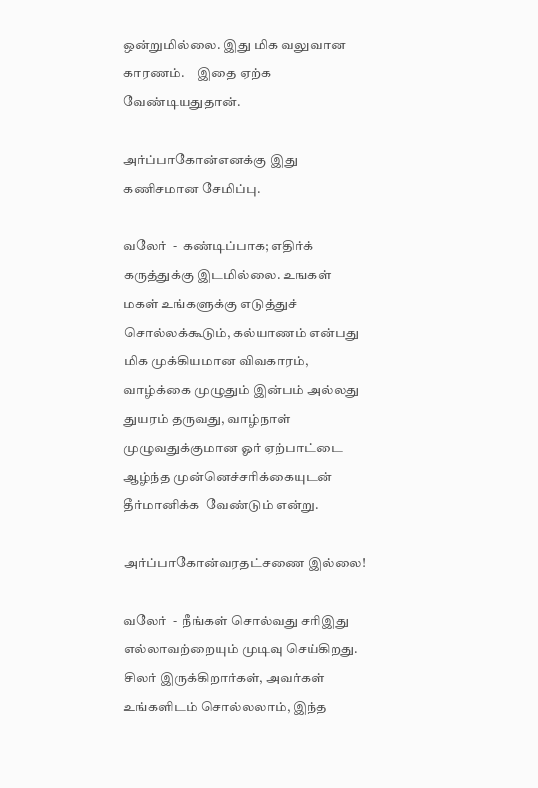ஒன்றுமில்லை. இது மிக வலுவான காரணம்.     இதை ஏற்க வேண்டியதுதான்.

அர்ப்பாகோன்எனக்கு இது கணிசமான சேமிப்பு.

வலேர்  -  கண்டிப்பாக; எதிர்க் கருத்துக்கு இடமில்லை. உஙகள் மகள் உங்களுக்கு எடுத்துச் சொல்லக்கூடும், கல்யாணம் என்பது மிக முக்கியமான விவகாரம், வாழ்க்கை முழுதும் இன்பம் அல்லது  துயரம் தருவது, வாழ்நாள் முழுவதுக்குமான ஓர் ஏற்பாட்டை ஆழ்ந்த முன்னெச்சரிக்கையுடன் தீர்மானிக்க  வேண்டும் என்று.

அர்ப்பாகோன்வரதட்சணை இல்லை!

வலேர்  -  நீங்கள் சொல்வது சரிஇது எல்லாவற்றையும் முடிவு செய்கிறது.   சிலர் இருக்கிறார்கள், அவர்கள் உங்களிடம் சொல்லலாம், இந்த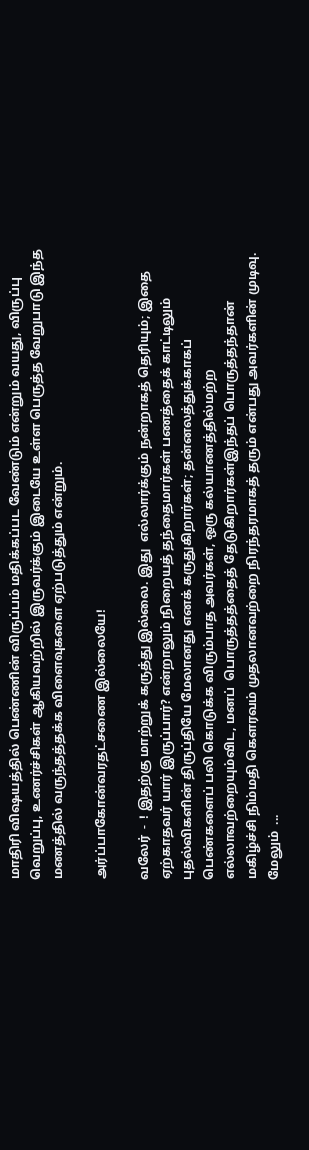மாதிரி விஷயத்தில் பெண்ணின் விருப்பம் மதிக்கப்பட வேண்டும் என்றும் வயது, விருப்பு வெறுப்பு, உணர்ச்சிகள் ஆகியவற்றில் இருவர்க்கும் இடையே உள்ள பெருத்த வேறுபாடு இந்த மணத்தில் வருந்தத்தக்க விளைவுகளை ஏற்படுத்தும் என்றும்.

அர்ப்பாகோன்வரதட்சணை இல்லையே!

வலேர்  -  ! இதற்கு மாற்றுக் கருத்து இல்லை. இது  எல்லார்க்கும் நன்றாகத் தெரியும்; இதை ஏற்காதவர் யார் இருப்பார்? என்றாலும் நிறையத் தந்தைமார்கள் பணத்தைக் காட்டிலும் புதல்விகளின் திருப்தியே மேலானது எனக் கருதுகிறார்கள்; தன்னலத்துக்காகப் பெண்களைப் பலி கொடுக்க விரும்பாத அவர்கள், ஒரு கல்யாணத்தில்மற்ற எல்லாவற்றையும்விட, மனப்  பொருத்தத்தைத் தேடுகிறார்கள்இந்தப் பொருத்தந்தான் மகிழ்ச்சி நிம்மதி கெளரவம் முதலானவற்றை நிரந்தரமாகத் தரும் என்பது அவர்களின் முடிவு. மேலும்  ...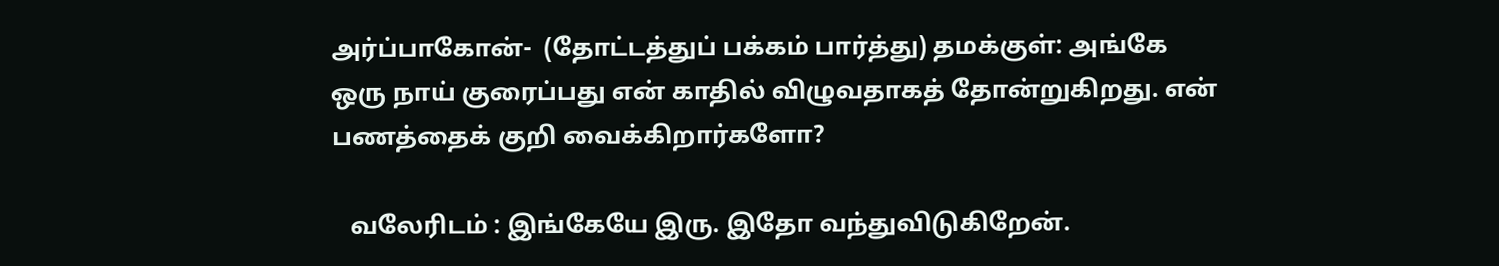அர்ப்பாகோன்-  (தோட்டத்துப் பக்கம் பார்த்து) தமக்குள்: அங்கே ஒரு நாய் குரைப்பது என் காதில் விழுவதாகத் தோன்றுகிறது. என் பணத்தைக் குறி வைக்கிறார்களோ?

   வலேரிடம் : இங்கேயே இரு. இதோ வந்துவிடுகிறேன்.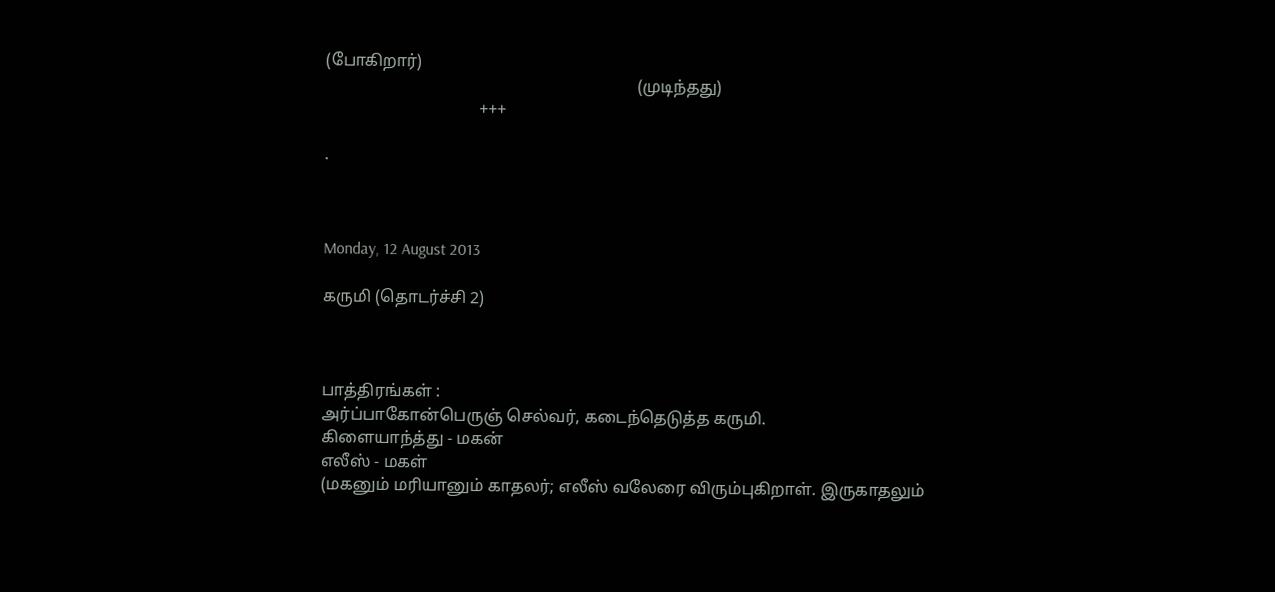(போகிறார்)
                                                                           (முடிந்தது)
                                     +++

.



Monday, 12 August 2013

கருமி (தொடர்ச்சி 2)



பாத்திரங்கள் :
அர்ப்பாகோன்பெருஞ் செல்வர், கடைந்தெடுத்த கருமி.
கிளையாந்த்து - மகன்
எலீஸ் - மகள்
(மகனும் மரியானும் காதலர்; எலீஸ் வலேரை விரும்புகிறாள். இருகாதலும்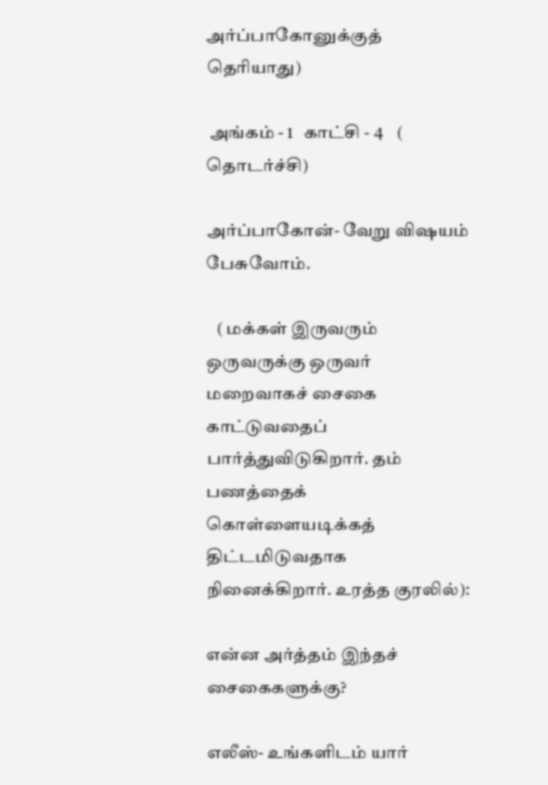அர்ப்பாகோனுக்குத் தெரியாது)

 அங்கம் - 1   காட்சி - 4    ( தொடர்ச்சி)

அர்ப்பாகோன்- வேறு விஷயம் பேசுவோம்.

   ( மக்கள் இருவரும் ஒருவருக்கு ஒருவர் மறைவாகச் சைகை காட்டுவதைப் பார்த்துவிடுகிறார். தம் பணத்தைக் கொள்ளையடிக்கத் திட்டமிடுவதாக நினைக்கிறார். உரத்த குரலில்):

என்ன அர்த்தம் இந்தச் சைகைகளுக்கு?

எலீஸ்- உங்களிடம் யார்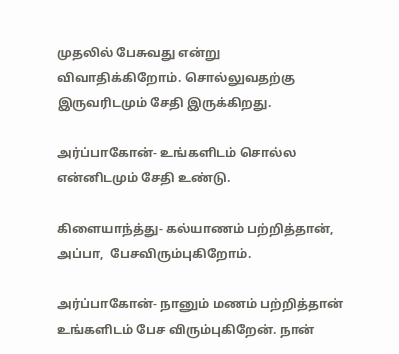முதலில் பேசுவது என்று விவாதிக்கிறோம். சொல்லுவதற்கு இருவரிடமும் சேதி இருக்கிறது.

அர்ப்பாகோன்- உங்களிடம் சொல்ல என்னிடமும் சேதி உண்டு.

கிளையாந்த்து- கல்யாணம் பற்றித்தான்,   அப்பா,  பேசவிரும்புகிறோம்.

அர்ப்பாகோன்- நானும் மணம் பற்றித்தான் உங்களிடம் பேச விரும்புகிறேன். நான்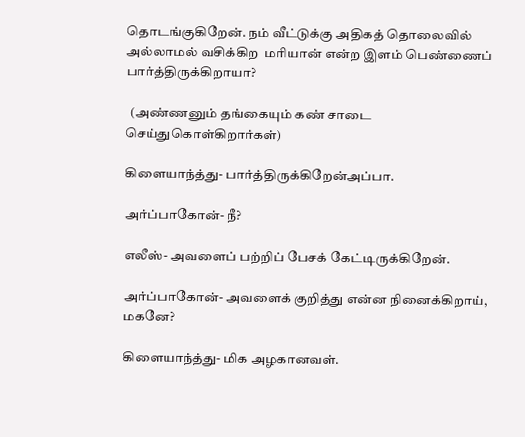தொடங்குகிறேன். நம் வீட்டுக்கு அதிகத் தொலைவில் அல்லாமல் வசிக்கிற  மரியான் என்ற இளம் பெண்ணைப் பார்த்திருக்கிறாயா?

  (அண்ணனும் தங்கையும் கண் சாடை செய்துகொள்கிறார்கள்)

கிளையாந்த்து- பார்த்திருக்கிறேன்அப்பா.

அர்ப்பாகோன்- நீ?

எலீஸ்- அவளைப் பற்றிப் பேசக் கேட்டிருக்கிறேன்.

அர்ப்பாகோன்- அவளைக் குறித்து என்ன நினைக்கிறாய்,  மகனே?

கிளையாந்த்து- மிக அழகானவள்.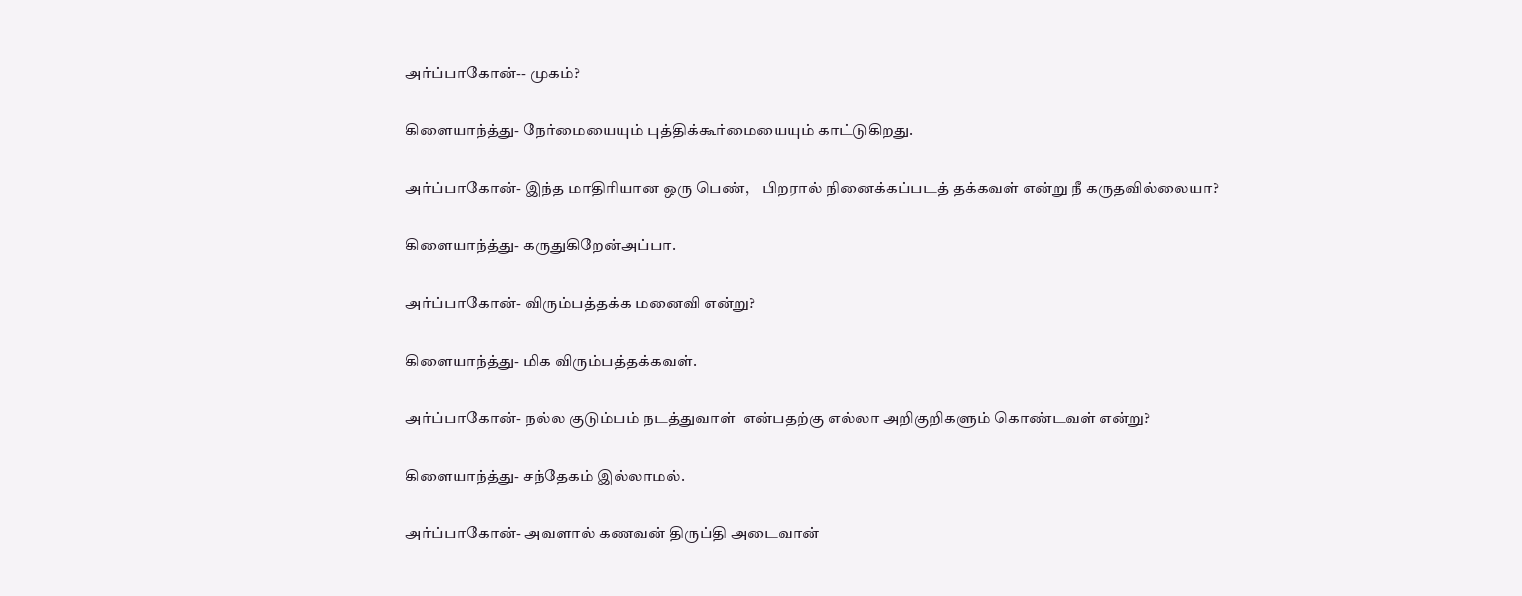அர்ப்பாகோன்-- முகம்?

கிளையாந்த்து- நேர்மையையும் புத்திக்கூர்மையையும் காட்டுகிறது.

அர்ப்பாகோன்- இந்த மாதிரியான ஒரு பெண்,    பிறரால் நினைக்கப்படத் தக்கவள் என்று நீ கருதவில்லையா?

கிளையாந்த்து- கருதுகிறேன்அப்பா.

அர்ப்பாகோன்- விரும்பத்தக்க மனைவி என்று?

கிளையாந்த்து- மிக விரும்பத்தக்கவள்.

அர்ப்பாகோன்- நல்ல குடும்பம் நடத்துவாள்  என்பதற்கு எல்லா அறிகுறிகளும் கொண்டவள் என்று?

கிளையாந்த்து- சந்தேகம் இல்லாமல்.

அர்ப்பாகோன்- அவளால் கணவன் திருப்தி அடைவான்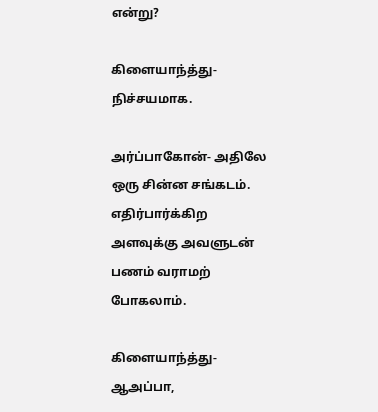என்று?

கிளையாந்த்து- நிச்சயமாக.

அர்ப்பாகோன்- அதிலே ஒரு சின்ன சங்கடம். எதிர்பார்க்கிற அளவுக்கு அவளுடன் பணம் வராமற் போகலாம்.

கிளையாந்த்து- ஆஅப்பா,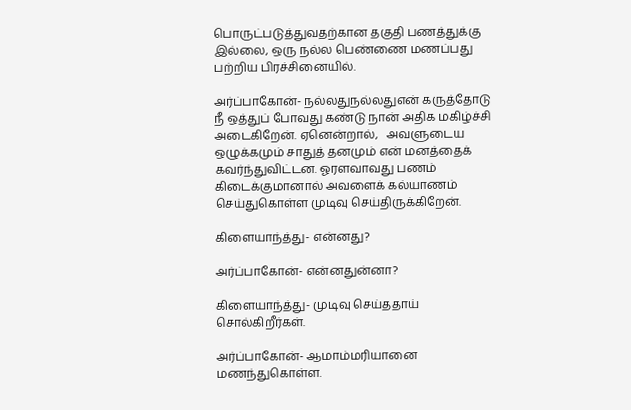பொருட்படுத்துவதற்கான தகுதி பணத்துக்கு இல்லை, ஒரு நல்ல பெண்ணை மணப்பது பற்றிய பிரச்சினையில்.

அர்ப்பாகோன்- நல்லதுநல்லதுஎன் கருத்தோடு நீ ஒத்துப் போவது கண்டு நான் அதிக மகிழ்ச்சி அடைகிறேன். ஏனென்றால்,   அவளுடைய ஒழுக்கமும் சாதுத் தனமும் என் மனத்தைக் கவர்ந்துவிட்டன. ஓரளவாவது பணம் கிடைக்குமானால் அவளைக் கல்யாணம் செய்துகொள்ள முடிவு செய்திருக்கிறேன்.

கிளையாந்த்து- என்னது?

அர்ப்பாகோன்- என்னதுன்னா?

கிளையாந்த்து- முடிவு செய்ததாய் சொல்கிறீர்கள்.

அர்ப்பாகோன்- ஆமாம்மரியானை மணந்துகொள்ள.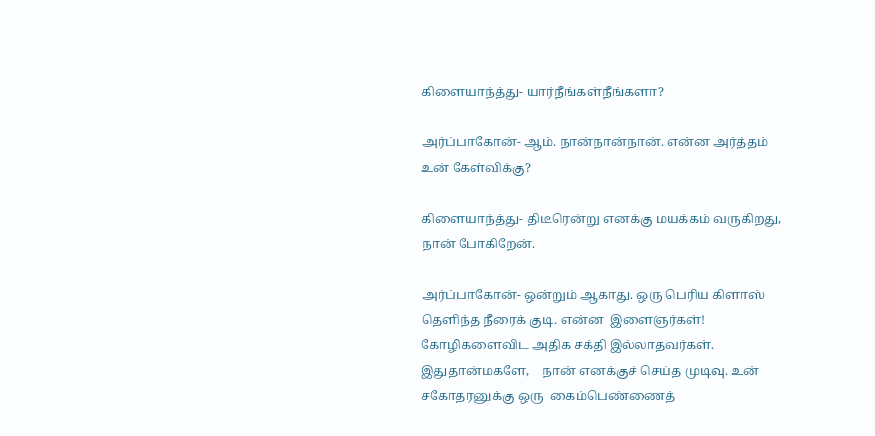கிளையாந்த்து- யார்நீங்கள்நீங்களா?

அர்ப்பாகோன்- ஆம். நான்நான்நான். என்ன அர்த்தம் உன் கேள்விக்கு?

கிளையாந்த்து- திடீரென்று எனக்கு மயக்கம் வருகிறது,   நான் போகிறேன்.

அர்ப்பாகோன்- ஒன்றும் ஆகாது. ஒரு பெரிய கிளாஸ் தெளிந்த நீரைக் குடி. என்ன  இளைஞர்கள்! கோழிகளைவிட அதிக சக்தி இல்லாதவர்கள்.
இதுதான்மகளே,    நான் எனக்குச் செய்த முடிவு. உன் சகோதரனுக்கு ஒரு  கைம்பெண்ணைத்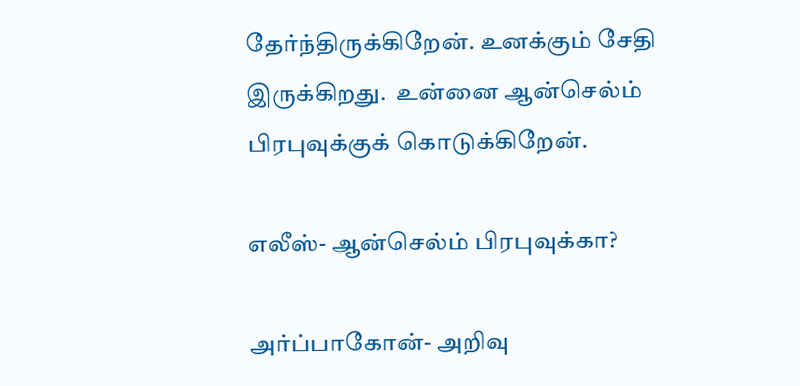தேர்ந்திருக்கிறேன். உனக்கும் சேதி இருக்கிறது.  உன்னை ஆன்செல்ம் பிரபுவுக்குக் கொடுக்கிறேன்.

எலீஸ்- ஆன்செல்ம் பிரபுவுக்கா?

அர்ப்பாகோன்- அறிவு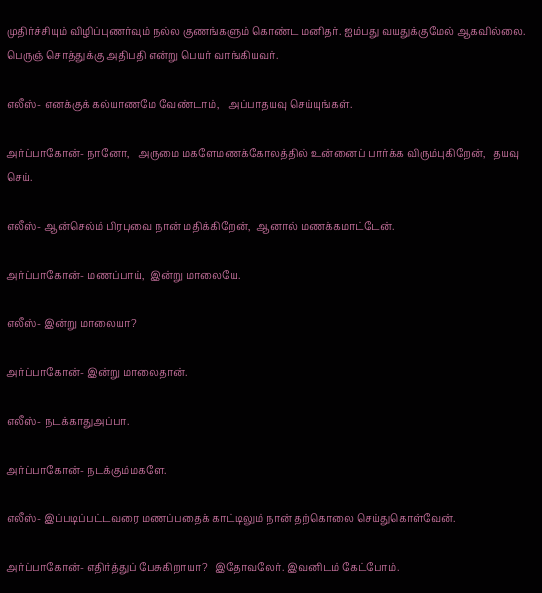முதிர்ச்சியும் விழிப்புணர்வும் நல்ல குணங்களும் கொண்ட மனிதர். ஐம்பது வயதுக்குமேல் ஆகவில்லை. பெருஞ் சொத்துக்கு அதிபதி என்று பெயர் வாங்கியவர்.

எலீஸ்- எனக்குக் கல்யாணமே வேண்டாம்,   அப்பாதயவு செய்யுங்கள்.

அர்ப்பாகோன்- நானோ,   அருமை மகளேமணக்கோலத்தில் உன்னைப் பார்க்க விரும்புகிறேன்,   தயவு செய்.

எலீஸ்- ஆன்செல்ம் பிரபுவை நான் மதிக்கிறேன்,  ஆனால் மணக்கமாட்டேன்.

அர்ப்பாகோன்- மணப்பாய்,  இன்று மாலையே.

எலீஸ்- இன்று மாலையா?

அர்ப்பாகோன்- இன்று மாலைதான்.

எலீஸ்- நடக்காதுஅப்பா.

அர்ப்பாகோன்- நடக்கும்மகளே.

எலீஸ்- இப்படிப்பட்டவரை மணப்பதைக் காட்டிலும் நான் தற்கொலை செய்துகொள்வேன்.

அர்ப்பாகோன்- எதிர்த்துப் பேசுகிறாயா?   இதோவலேர். இவனிடம் கேட்போம்.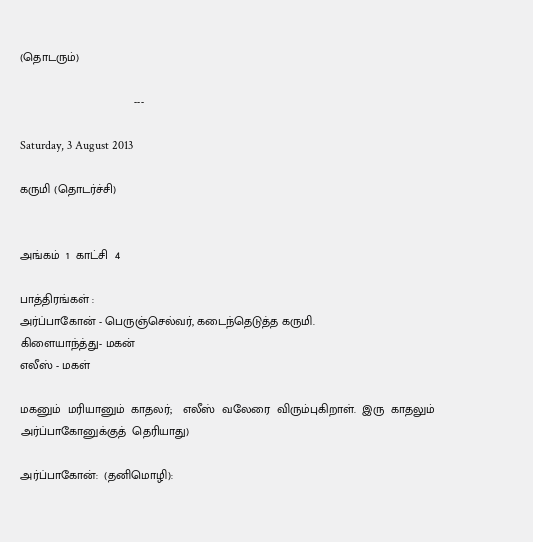(தொடரும்)

                                  ---

Saturday, 3 August 2013

கருமி (தொடர்ச்சி)


அங்கம்  1  காட்சி  4

பாத்திரங்கள் :
அர்ப்பாகோன் - பெருஞ்செல்வர், கடைந்தெடுத்த கருமி.
கிளையாந்த்து- மகன்
எலீஸ் - மகள்

மகனும்  மரியானும்  காதலர்;   எலீஸ்  வலேரை  விரும்புகிறாள்.  இரு  காதலும்  அர்ப்பாகோனுக்குத்  தெரியாது)

அர்ப்பாகோன்:  (தனிமொழி):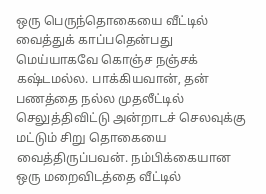ஒரு பெருந்தொகையை வீட்டில் வைத்துக் காப்பதென்பது மெய்யாகவே கொஞ்ச நஞ்சக் கஷ்டமல்ல. பாக்கியவான், தன் பணத்தை நல்ல முதலீட்டில் செலுத்திவிட்டு அன்றாடச் செலவுக்கு மட்டும் சிறு தொகையை வைத்திருப்பவன். நம்பிக்கையான ஒரு மறைவிடத்தை வீட்டில்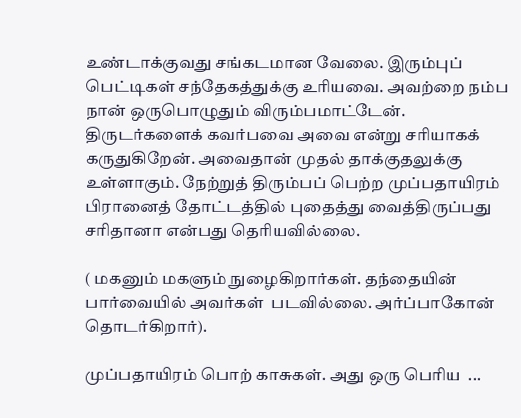உண்டாக்குவது சங்கடமான வேலை. இரும்புப் பெட்டிகள் சந்தேகத்துக்கு உரியவை. அவற்றை நம்ப நான் ஒருபொழுதும் விரும்பமாட்டேன். திருடர்களைக் கவர்பவை அவை என்று சரியாகக் கருதுகிறேன். அவைதான் முதல் தாக்குதலுக்கு உள்ளாகும். நேற்றுத் திரும்பப் பெற்ற முப்பதாயிரம் பிரானைத் தோட்டத்தில் புதைத்து வைத்திருப்பது சரிதானா என்பது தெரியவில்லை.

( மகனும் மகளும் நுழைகிறார்கள். தந்தையின் பார்வையில் அவர்கள்  படவில்லை. அர்ப்பாகோன் தொடர்கிறார்).

முப்பதாயிரம் பொற் காசுகள். அது ஒரு பெரிய  ...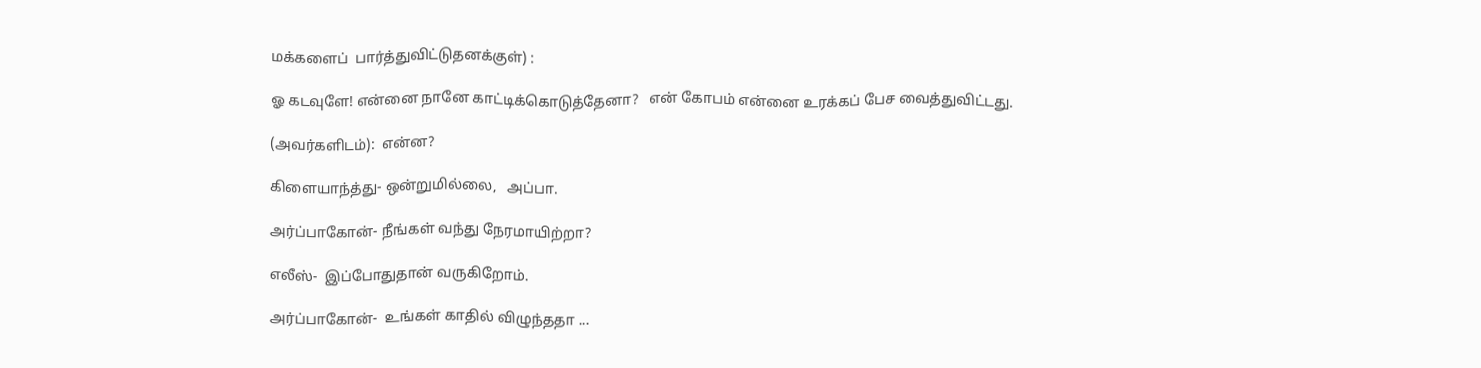மக்களைப்  பார்த்துவிட்டுதனக்குள்) :

ஓ கடவுளே! என்னை நானே காட்டிக்கொடுத்தேனா?   என் கோபம் என்னை உரக்கப் பேச வைத்துவிட்டது.

(அவர்களிடம்):  என்ன?

கிளையாந்த்து- ஒன்றுமில்லை,   அப்பா.

அர்ப்பாகோன்- நீங்கள் வந்து நேரமாயிற்றா?

எலீஸ்-  இப்போதுதான் வருகிறோம்.

அர்ப்பாகோன்-  உங்கள் காதில் விழுந்ததா ...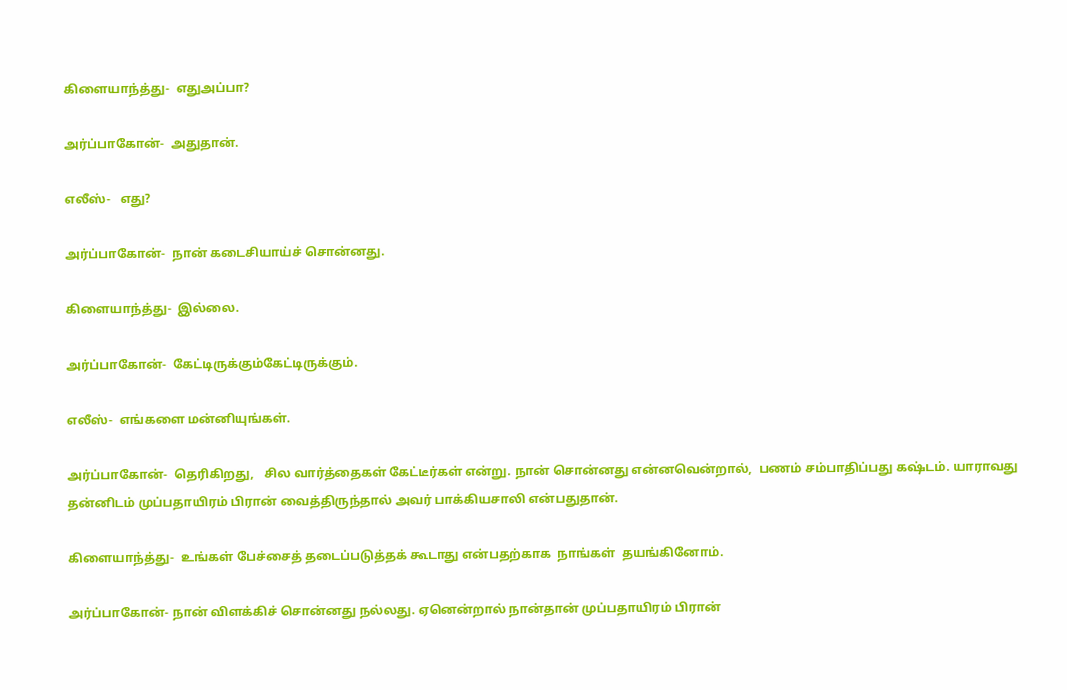கிளையாந்த்து-  எதுஅப்பா?

அர்ப்பாகோன்-  அதுதான்.

எலீஸ்-   எது?

அர்ப்பாகோன்-  நான் கடைசியாய்ச் சொன்னது.

கிளையாந்த்து-  இல்லை.

அர்ப்பாகோன்-  கேட்டிருக்கும்கேட்டிருக்கும்.

எலீஸ்-  எங்களை மன்னியுங்கள்.

அர்ப்பாகோன்-  தெரிகிறது,   சில வார்த்தைகள் கேட்டீர்கள் என்று. நான் சொன்னது என்னவென்றால்,  பணம் சம்பாதிப்பது கஷ்டம். யாராவது தன்னிடம் முப்பதாயிரம் பிரான் வைத்திருந்தால் அவர் பாக்கியசாலி என்பதுதான்.

கிளையாந்த்து-  உங்கள் பேச்சைத் தடைப்படுத்தக் கூடாது என்பதற்காக  நாங்கள்  தயங்கினோம்.

அர்ப்பாகோன்- நான் விளக்கிச் சொன்னது நல்லது. ஏனென்றால் நான்தான் முப்பதாயிரம் பிரான்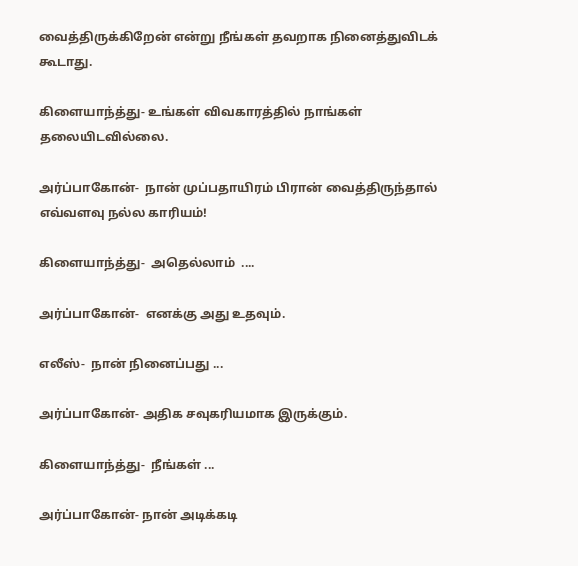வைத்திருக்கிறேன் என்று நீங்கள் தவறாக நினைத்துவிடக் கூடாது.

கிளையாந்த்து- உங்கள் விவகாரத்தில் நாங்கள் தலையிடவில்லை.

அர்ப்பாகோன்-  நான் முப்பதாயிரம் பிரான் வைத்திருந்தால் எவ்வளவு நல்ல காரியம்!

கிளையாந்த்து-  அதெல்லாம்  ....

அர்ப்பாகோன்-  எனக்கு அது உதவும்.

எலீஸ்-  நான் நினைப்பது ...

அர்ப்பாகோன்- அதிக சவுகரியமாக இருக்கும்.

கிளையாந்த்து-  நீங்கள் ...

அர்ப்பாகோன்- நான் அடிக்கடி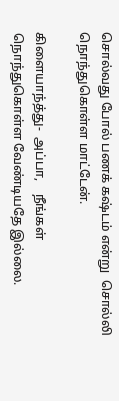சொல்வது போல் பணக் கஷ்டம் என்று  சொல்லி நொந்துகொள்ள மாட்டேன்.

கிளையாந்த்து-  அப்பா,    நீங்கள் நொந்துகொள்ள வேண்டியதே இல்லை.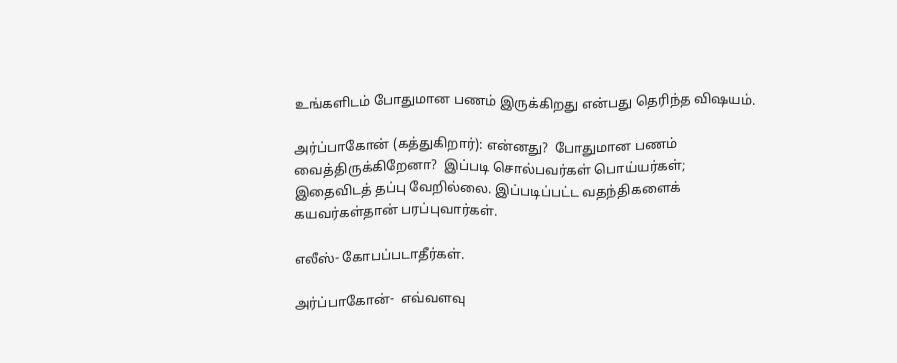உங்களிடம் போதுமான பணம் இருக்கிறது என்பது தெரிந்த விஷயம்.

அர்ப்பாகோன் (கத்துகிறார்): என்னது?  போதுமான பணம் வைத்திருக்கிறேனா?  இப்படி சொல்பவர்கள் பொய்யர்கள்;   இதைவிடத் தப்பு வேறில்லை. இப்படிப்பட்ட வதந்திகளைக் கயவர்கள்தான் பரப்புவார்கள்.

எலீஸ்- கோபப்படாதீர்கள்.

அர்ப்பாகோன்-  எவ்வளவு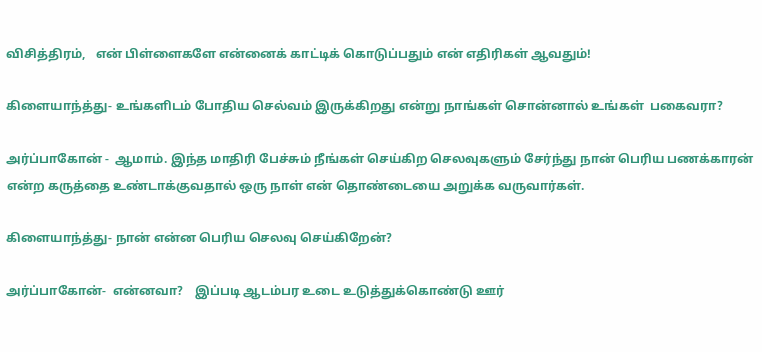விசித்திரம்,   என் பிள்ளைகளே என்னைக் காட்டிக் கொடுப்பதும் என் எதிரிகள் ஆவதும்!

கிளையாந்த்து- உங்களிடம் போதிய செல்வம் இருக்கிறது என்று நாங்கள் சொன்னால் உங்கள்  பகைவரா?

அர்ப்பாகோன் -  ஆமாம். இந்த மாதிரி பேச்சும் நீங்கள் செய்கிற செலவுகளும் சேர்ந்து நான் பெரிய பணக்காரன் என்ற கருத்தை உண்டாக்குவதால் ஒரு நாள் என் தொண்டையை அறுக்க வருவார்கள்.

கிளையாந்த்து- நான் என்ன பெரிய செலவு செய்கிறேன்?

அர்ப்பாகோன்-  என்னவா?    இப்படி ஆடம்பர உடை உடுத்துக்கொண்டு ஊர்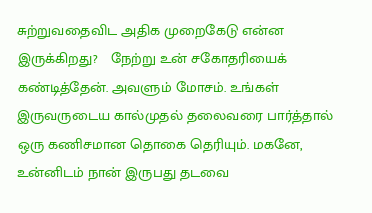சுற்றுவதைவிட அதிக முறைகேடு என்ன இருக்கிறது?   நேற்று உன் சகோதரியைக் கண்டித்தேன். அவளும் மோசம். உங்கள் இருவருடைய கால்முதல் தலைவரை பார்த்தால் ஒரு கணிசமான தொகை தெரியும். மகனே,   உன்னிடம் நான் இருபது தடவை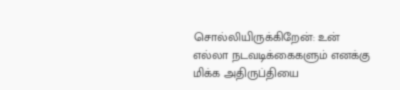சொல்லியிருக்கிறேன்: உன்  எல்லா நடவடிக்கைகளும் எனக்கு மிக்க அதிருப்தியை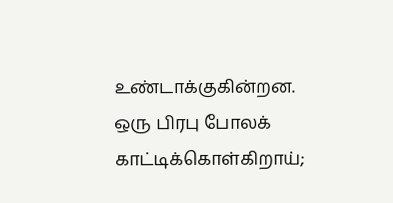உண்டாக்குகின்றன. ஒரு பிரபு போலக் காட்டிக்கொள்கிறாய்;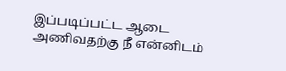இப்படிப்பட்ட ஆடை அணிவதற்கு நீ என்னிடம்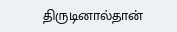திருடினால்தான்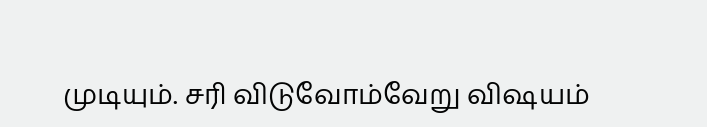முடியும். சரி விடுவோம்வேறு விஷயம்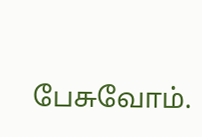பேசுவோம்.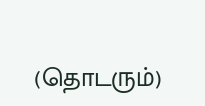(தொடரும்)